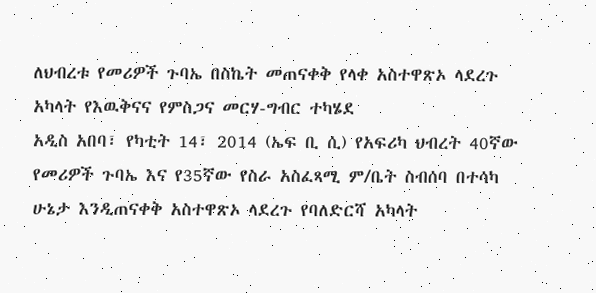ለህብረቱ የመሪዎች ጉባኤ በስኬት መጠናቀቅ የላቀ አስተዋጽኦ ላደረጉ አካላት የእዉቅናና የምስጋና መርሃ-ግብር ተካሄደ
አዲስ አበባ፣ የካቲት 14፣ 2014 (ኤፍ ቢ ሲ) የአፍሪካ ህብረት 40ኛው የመሪዎች ጉባኤ እና የ35ኛው የስራ አስፈጻሚ ም/ቤት ስብሰባ በተሳካ ሁኔታ እንዲጠናቀቅ አስተዋጽኦ ላደረጉ የባለድርሻ አካላት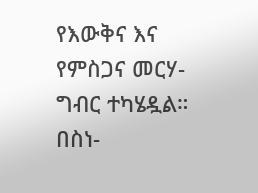የእውቅና እና የምስጋና መርሃ-ግብር ተካሄዷል።
በስነ-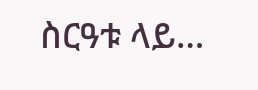ስርዓቱ ላይ…